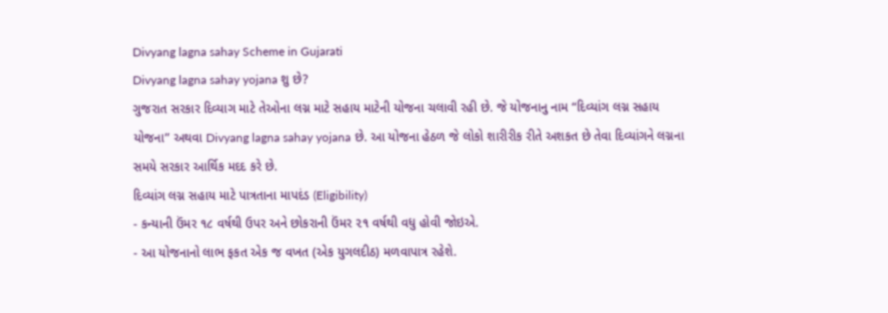Divyang lagna sahay Scheme in Gujarati
Divyang lagna sahay yojana શુ છે?
ગુજરાત સરકાર દિવ્યાગ માટે તેઓના લગ્ન માટે સહાય માટેની યોજના ચલાવી રહી છે. જે યોજનાનુ નામ “દિવ્યાંગ લગ્ન સહાય યોજના” અથવા Divyang lagna sahay yojana છે. આ યોજના હેઠળ જે લોકો શારીરીક રીતે અશકત છે તેવા દિવ્યાંગને લગ્નના સમયે સરકાર આર્થિક મદદ કરે છે.
દિવ્યાંગ લગ્ન સહાય માટે પાત્રતાના માપદંડ (Eligibility)
- કન્યાની ઉંમર ૧૮ વર્ષથી ઉપર અને છોકરાની ઉંમર ૨૧ વર્ષથી વધુ હોવી જોઇએ.
- આ યોજનાનો લાભ ફકત એક જ વખત (એક યુગલદીઠ) મળવાપાત્ર રહેશે.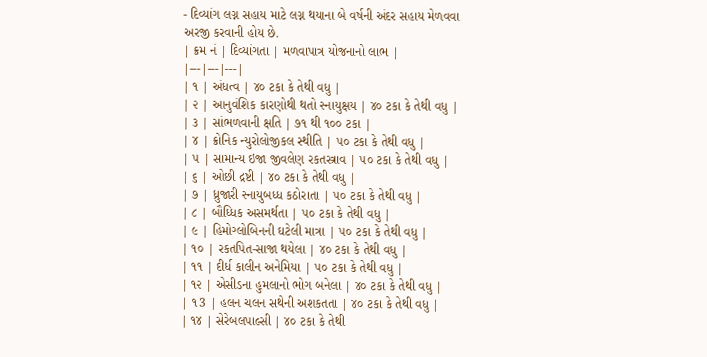- દિવ્યાંગ લગ્ન સહાય માટે લગ્ન થયાના બે વર્ષની અંદર સહાય મેળવવા અરજી કરવાની હોય છે.
| ક્રમ નં | દિવ્યાંગતા | મળવાપાત્ર યોજનાનો લાભ |
|---|---|---|
| ૧ | અંધત્વ | ૪૦ ટકા કે તેથી વધુ |
| ૨ | આનુવંશિક કારણોથી થતો સ્નાયુક્ષય | ૪૦ ટકા કે તેથી વધુ |
| ૩ | સાંભળવાની ક્ષતિ | ૭૧ થી ૧૦૦ ટકા |
| ૪ | ક્રોનિક ન્યુરોલોજીકલ સ્થીતિ | ૫૦ ટકા કે તેથી વધુ |
| ૫ | સામાન્ય ઇજા જીવલેણ રકતસ્ત્રાવ | ૫૦ ટકા કે તેથી વધુ |
| ૬ | ઓછી દ્રષ્ટી | ૪૦ ટકા કે તેથી વધુ |
| ૭ | ધ્રુજારી સ્નાયુબધ્ધ કઠોરાતા | ૫૦ ટકા કે તેથી વધુ |
| ૮ | બૌધ્ધિક અસમર્થતા | ૫૦ ટકા કે તેથી વધુ |
| ૯ | હિમોગ્લોબિનની ઘટેલી માત્રા | ૫૦ ટકા કે તેથી વધુ |
| ૧૦ | રકતપિત-સાજા થયેલા | ૪૦ ટકા કે તેથી વધુ |
| ૧૧ | દીર્ધ કાલીન અનેમિયા | ૫૦ ટકા કે તેથી વધુ |
| ૧૨ | એસીડના હુમલાનો ભોગ બનેલા | ૪૦ ટકા કે તેથી વધુ |
| ૧3 | હલન ચલન સથેની અશકતતા | ૪૦ ટકા કે તેથી વધુ |
| ૧૪ | સેરેબલપાલ્સી | ૪૦ ટકા કે તેથી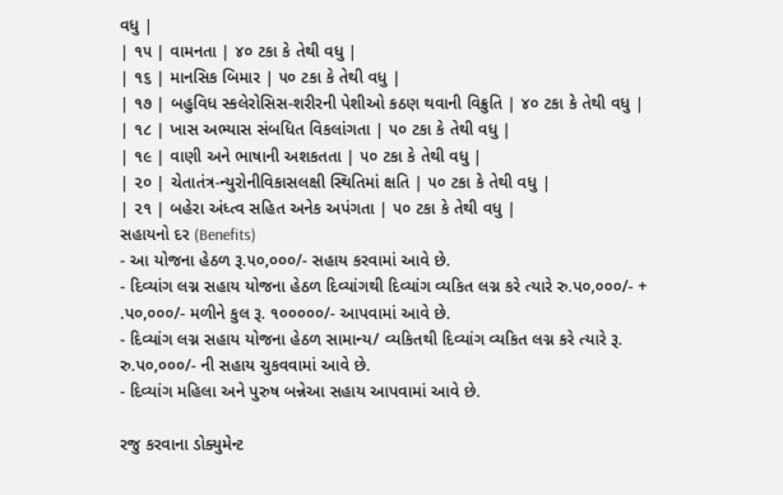વધુ |
| ૧૫ | વામનતા | ૪૦ ટકા કે તેથી વધુ |
| ૧૬ | માનસિક બિમાર | ૫૦ ટકા કે તેથી વધુ |
| ૧૭ | બહુવિધ સ્કલેરોસિસ-શરીરની પેશીઓ કઠણ થવાની વિક્રુતિ | ૪૦ ટકા કે તેથી વધુ |
| ૧૮ | ખાસ અભ્યાસ સંબધિત વિકલાંગતા | ૫૦ ટકા કે તેથી વધુ |
| ૧૯ | વાણી અને ભાષાની અશકતતા | ૫૦ ટકા કે તેથી વધુ |
| ૨૦ | ચેતાતંત્ર-ન્યુરોનીવિકાસલક્ષી સ્થિતિમાં ક્ષતિ | ૫૦ ટકા કે તેથી વધુ |
| ૨૧ | બહેરા અંધ્ત્વ સહિત અનેક અપંગતા | ૫૦ ટકા કે તેથી વધુ |
સહાયનો દર (Benefits)
- આ યોજના હેઠળ રૂ.૫૦,૦૦૦/- સહાય કરવામાં આવે છે.
- દિવ્યાંગ લગ્ન સહાય યોજના હેઠળ દિવ્યાંગથી દિવ્યાંગ વ્યકિત લગ્ન કરે ત્યારે રુ.પ૦,૦૦૦/- + .પ૦,૦૦૦/- મળીને કુલ રૂ. ૧૦૦૦૦૦/- આપવામાં આવે છે.
- દિવ્યાંગ લગ્ન સહાય યોજના હેઠળ સામાન્ય/ વ્યકિતથી દિવ્યાંગ વ્યકિત લગ્ન કરે ત્યારે રૂ. રુ.પ૦,૦૦૦/- ની સહાય ચુકવવામાં આવે છે.
- દિવ્યાંગ મહિલા અને પુરુષ બન્નેઆ સહાય આપવામાં આવે છે.

રજુ કરવાના ડોક્યુમેન્ટ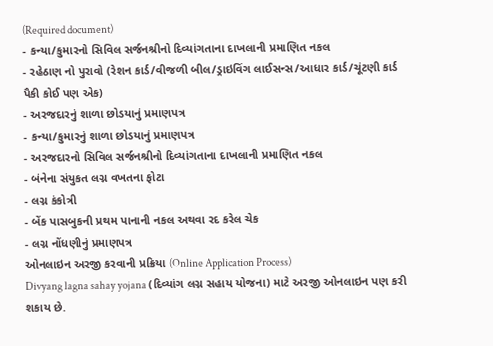(Required document)
- કન્યા/કુમારનો સિવિલ સર્જનશ્રીનો દિવ્યાંગતાના દાખલાની પ્રમાણિત નકલ
- રહેઠાણ નો પુરાવો (રેશન કાર્ડ/વીજળી બીલ/ડ્રાઇવિંગ લાઈસન્સ/આધાર કાર્ડ/ચૂંટણી કાર્ડ પૈકી કોઈ પણ એક)
- અરજદારનું શાળા છોડયાનું પ્રમાણપત્ર
- કન્યા/કુમારનું શાળા છોડયાનું પ્રમાણપત્ર
- અરજદારનો સિવિલ સર્જનશ્રીનો દિવ્યાંગતાના દાખલાની પ્રમાણિત નકલ
- બંનેના સંયુકત લગ્ન વખતના ફોટા
- લગ્ન કંકોત્રી
- બેંક પાસબુકની પ્રથમ પાનાની નકલ અથવા રદ કરેલ ચેક
- લગ્ન નોંધણીનું પ્રમાણપત્ર
ઓનલાઇન અરજી કરવાની પ્રક્રિયા (Online Application Process)
Divyang lagna sahay yojana (દિવ્યાંગ લગ્ન સહાય યોજના) માટે અરજી ઓનલાઇન પણ કરી શકાય છે.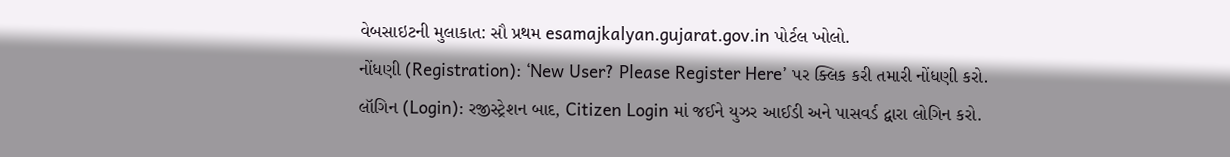વેબસાઇટની મુલાકાત: સૌ પ્રથમ esamajkalyan.gujarat.gov.in પોર્ટલ ખોલો.
નોંધણી (Registration): ‘New User? Please Register Here’ પર ક્લિક કરી તમારી નોંધણી કરો.
લૉગિન (Login): રજીસ્ટ્રેશન બાદ, Citizen Login માં જઈને યુઝર આઈડી અને પાસવર્ડ દ્વારા લોગિન કરો.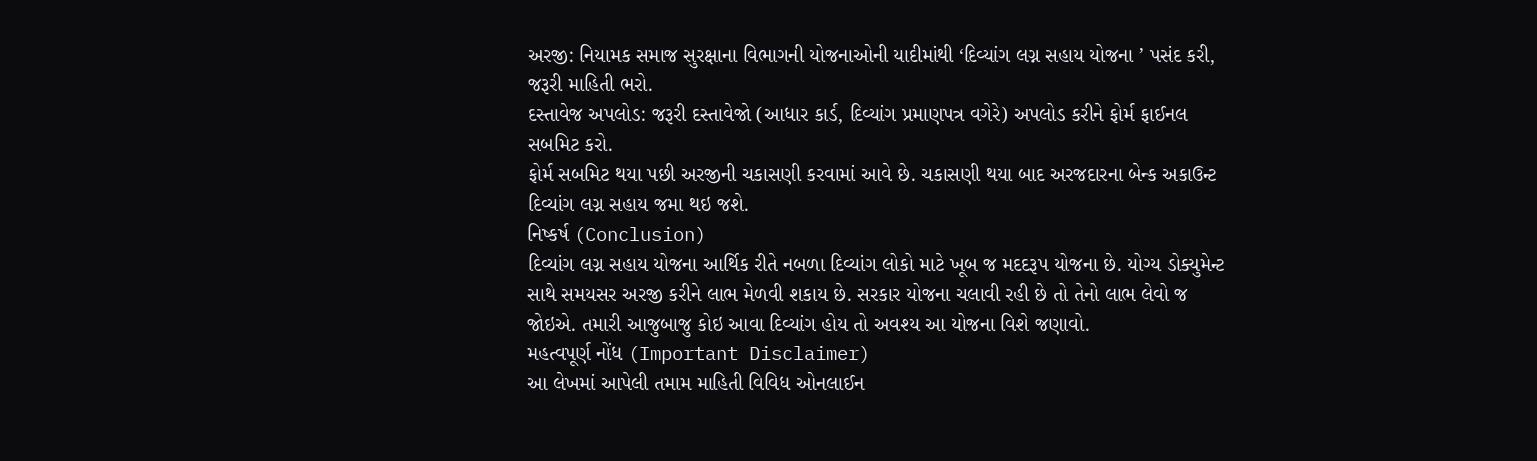અરજી: નિયામક સમાજ સુરક્ષાના વિભાગની યોજનાઓની યાદીમાંથી ‘દિવ્યાંગ લગ્ન સહાય યોજના ’ પસંદ કરી, જરૂરી માહિતી ભરો.
દસ્તાવેજ અપલોડ: જરૂરી દસ્તાવેજો (આધાર કાર્ડ, દિવ્યાંગ પ્રમાણપત્ર વગેરે) અપલોડ કરીને ફોર્મ ફાઈનલ સબમિટ કરો.
ફોર્મ સબમિટ થયા પછી અરજીની ચકાસણી કરવામાં આવે છે. ચકાસણી થયા બાદ અરજદારના બેન્ક અકાઉન્ટ દિવ્યાંગ લગ્ન સહાય જમા થઇ જશે.
નિષ્કર્ષ (Conclusion)
દિવ્યાંગ લગ્ન સહાય યોજના આર્થિક રીતે નબળા દિવ્યાંગ લોકો માટે ખૂબ જ મદદરૂપ યોજના છે. યોગ્ય ડોક્યુમેન્ટ સાથે સમયસર અરજી કરીને લાભ મેળવી શકાય છે. સરકાર યોજના ચલાવી રહી છે તો તેનો લાભ લેવો જ જોઇએ. તમારી આજુબાજુ કોઇ આવા દિવ્યાંગ હોય તો અવશ્ય આ યોજના વિશે જણાવો.
મહત્વપૂર્ણ નોંધ (Important Disclaimer)
આ લેખમાં આપેલી તમામ માહિતી વિવિધ ઓનલાઈન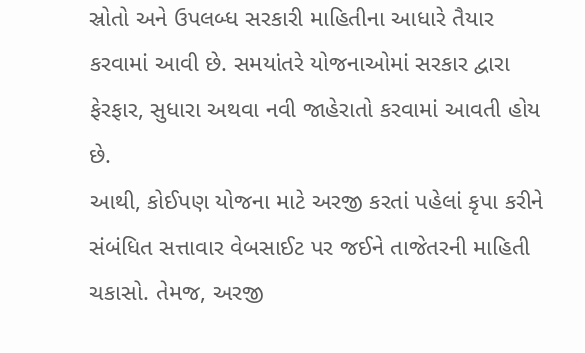સ્રોતો અને ઉપલબ્ધ સરકારી માહિતીના આધારે તૈયાર કરવામાં આવી છે. સમયાંતરે યોજનાઓમાં સરકાર દ્વારા ફેરફાર, સુધારા અથવા નવી જાહેરાતો કરવામાં આવતી હોય છે.
આથી, કોઈપણ યોજના માટે અરજી કરતાં પહેલાં કૃપા કરીને સંબંધિત સત્તાવાર વેબસાઈટ પર જઈને તાજેતરની માહિતી ચકાસો. તેમજ, અરજી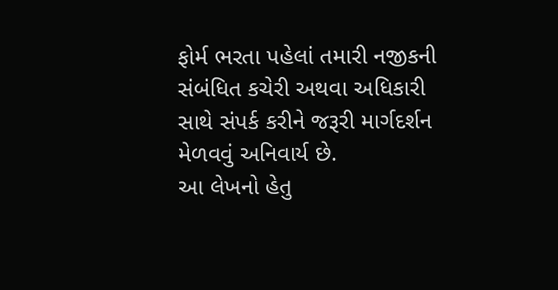ફોર્મ ભરતા પહેલાં તમારી નજીકની સંબંધિત કચેરી અથવા અધિકારી સાથે સંપર્ક કરીને જરૂરી માર્ગદર્શન મેળવવું અનિવાર્ય છે.
આ લેખનો હેતુ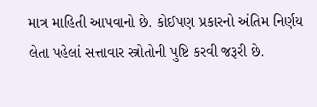માત્ર માહિતી આપવાનો છે. કોઈપણ પ્રકારનો અંતિમ નિર્ણય લેતા પહેલાં સત્તાવાર સ્ત્રોતોની પુષ્ટિ કરવી જરૂરી છે.